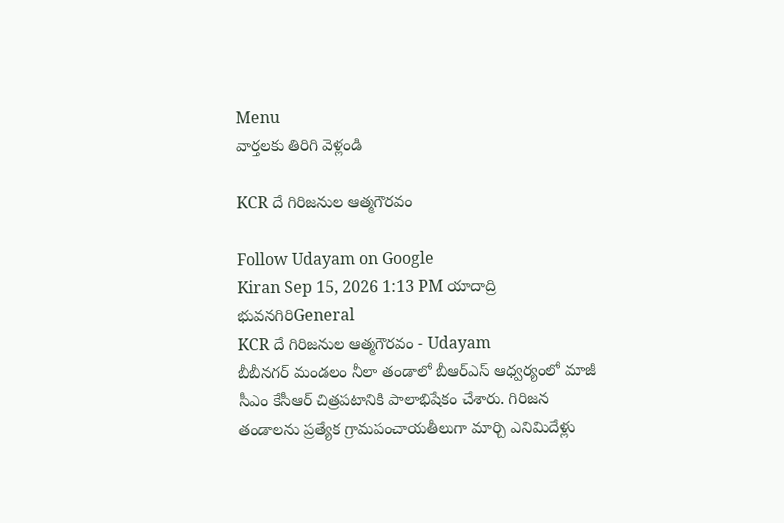Menu
వార్తలకు తిరిగి వెళ్లండి

KCR దే గిరిజనుల ఆత్మగౌరవం

Follow Udayam on Google
Kiran Sep 15, 2026 1:13 PM యాదాద్రి భువనగిరిGeneral
KCR దే గిరిజనుల ఆత్మగౌరవం - Udayam
బీబీనగర్ మండలం నీలా తండాలో బీఆర్‌ఎస్‌ ఆధ్వర్యంలో మాజీ సీఎం కేసీఆర్ చిత్రపటానికి పాలాభిషేకం చేశారు. గిరిజన తండాలను ప్రత్యేక గ్రామపంచాయతీలుగా మార్చి ఎనిమిదేళ్లు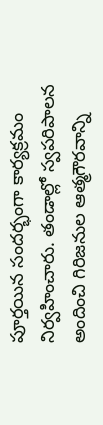పూర్తయిన సందర్భంగా కార్యక్రమం నిర్వహించారు. తండాల్లో స్వపరిపాలన అందించి గిరిజనుల ఆత్మగౌరవాన్ని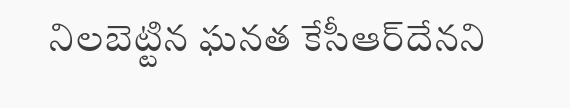నిలబెట్టిన ఘనత కేసీఆర్‌దేనని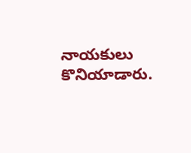నాయకులు కొనియాడారు.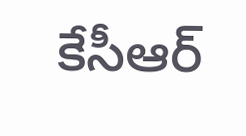కేసీఆర్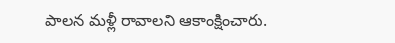పాలన మళ్లీ రావాలని ఆకాంక్షించారు.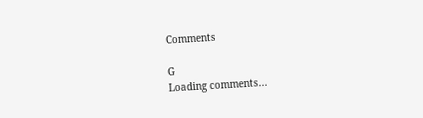Comments

G
Loading comments...